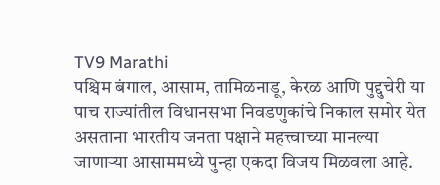TV9 Marathi
पश्चिम बंगाल, आसाम, तामिळनाडू, केरळ आणि पुद्दुचेरी या पाच राज्यांतील विधानसभा निवडणुकांचे निकाल समोर येत असताना भारतीय जनता पक्षाने महत्त्वाच्या मानल्या जाणाऱ्या आसाममध्ये पुन्हा एकदा विजय मिळवला आहे.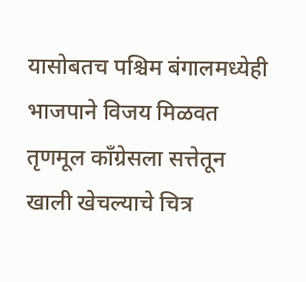यासोबतच पश्चिम बंगालमध्येही भाजपाने विजय मिळवत तृणमूल काँग्रेसला सत्तेतून खाली खेचल्याचे चित्र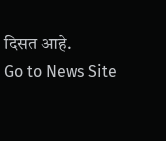दिसत आहे.
Go to News Site